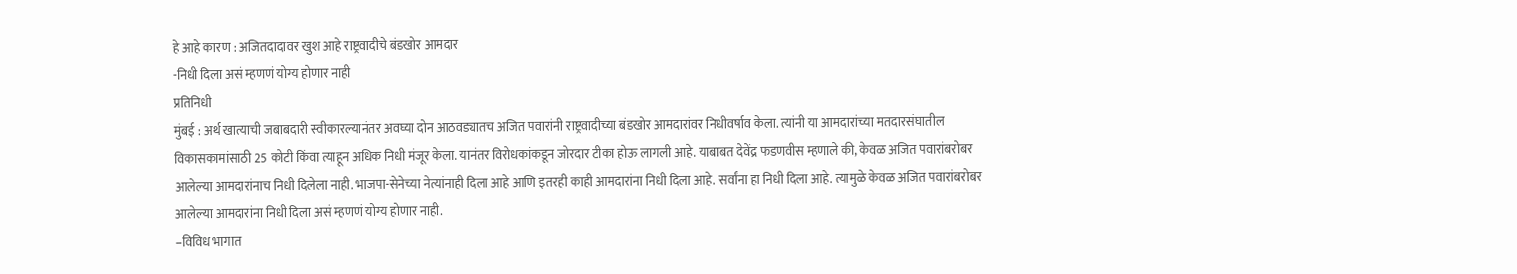हे आहे कारण : अजितदादावर खुश आहे राष्ट्रवादीचे बंडखोर आमदार
-निधी दिला असं म्हणणं योग्य होणार नाही
प्रतिनिधी
मुंबई : अर्थ खात्याची जबाबदारी स्वीकारल्यानंतर अवघ्या दोन आठवड्यातच अजित पवारांनी राष्ट्रवादीच्या बंडखोर आमदारांवर निधीवर्षाव केला. त्यांनी या आमदारांच्या मतदारसंघातील विकासकामांसाठी 25 कोटी किंवा त्याहून अधिक निधी मंजूर केला. यानंतर विरोधकांकडून जोरदार टीका होऊ लागली आहे. याबाबत देवेंद्र फडणवीस म्हणाले की, केवळ अजित पवारांबरोबर आलेल्या आमदारांनाच निधी दिलेला नाही. भाजपा-सेनेच्या नेत्यांनाही दिला आहे आणि इतरही काही आमदारांना निधी दिला आहे. सर्वांना हा निधी दिला आहे. त्यामुळे केवळ अजित पवारांबरोबर आलेल्या आमदारांना निधी दिला असं म्हणणं योग्य होणार नाही.
–विविध भागात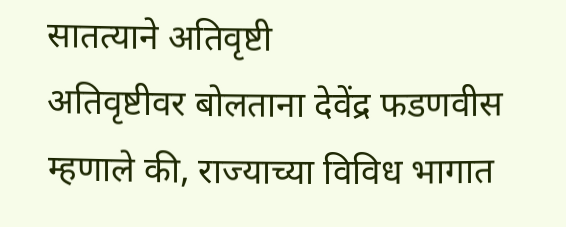सातत्याने अतिवृष्टी
अतिवृष्टीवर बोलताना देवेंद्र फडणवीस म्हणाले की, राज्याच्या विविध भागात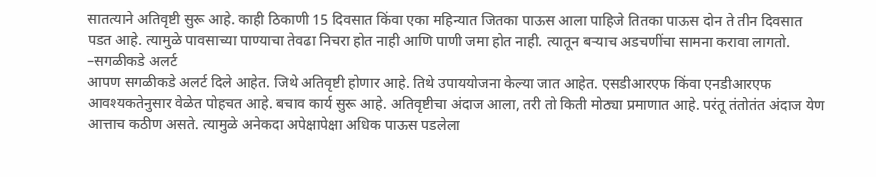सातत्याने अतिवृष्टी सुरू आहे. काही ठिकाणी 15 दिवसात किंवा एका महिन्यात जितका पाऊस आला पाहिजे तितका पाऊस दोन ते तीन दिवसात पडत आहे. त्यामुळे पावसाच्या पाण्याचा तेवढा निचरा होत नाही आणि पाणी जमा होत नाही. त्यातून बऱ्याच अडचणींचा सामना करावा लागतो.
–सगळीकडे अलर्ट
आपण सगळीकडे अलर्ट दिले आहेत. जिथे अतिवृष्टी होणार आहे. तिथे उपाययोजना केल्या जात आहेत. एसडीआरएफ किंवा एनडीआरएफ आवश्यकतेनुसार वेळेत पोहचत आहे. बचाव कार्य सुरू आहे. अतिवृष्टीचा अंदाज आला, तरी तो किती मोठ्या प्रमाणात आहे. परंतू तंतोतंत अंदाज येण आत्ताच कठीण असते. त्यामुळे अनेकदा अपेक्षापेक्षा अधिक पाऊस पडलेला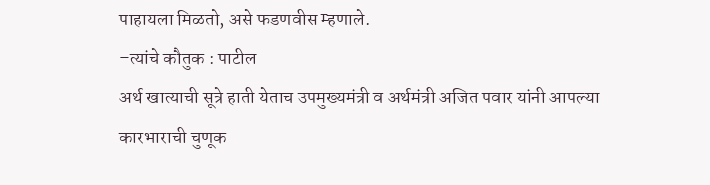पाहायला मिळतो, असे फडणवीस म्हणाले.
–त्यांचे कौतुक : पाटील
अर्थ खात्याची सूत्रे हाती येताच उपमुख्यमंत्री व अर्थमंत्री अजित पवार यांनी आपल्या कारभाराची चुणूक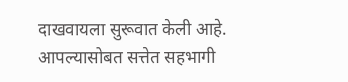दाखवायला सुरूवात केली आहे. आपल्यासोबत सत्तेत सहभागी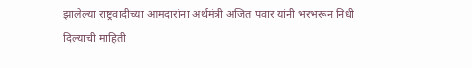झालेल्या राष्ट्रवादीच्या आमदारांना अर्थमंत्री अजित पवार यांनी भरभरून निधी दिल्याची माहिती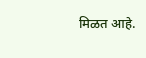मिळत आहे.